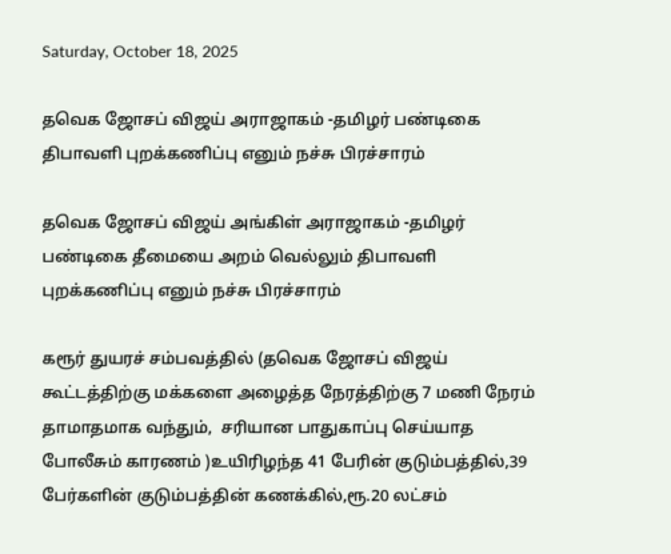Saturday, October 18, 2025

தவெக ஜோசப் விஜய் அராஜாகம் -தமிழர் பண்டிகை திபாவளி புறக்கணிப்பு எனும் நச்சு பிரச்சாரம்

தவெக ஜோசப் விஜய் அங்கிள் அராஜாகம் -தமிழர் பண்டிகை தீமையை அறம் வெல்லும் திபாவளி புறக்கணிப்பு எனும் நச்சு பிரச்சாரம்

கரூர் துயரச் சம்பவத்தில் (தவெக ஜோசப் விஜய் கூட்டத்திற்கு மக்களை அழைத்த நேரத்திற்கு 7 மணி நேரம் தாமாதமாக வந்தும்,  சரியான பாதுகாப்பு செய்யாத போலீசும் காரணம் )உயிரிழந்த 41 பேரின் குடும்பத்தில்,39 பேர்களின் குடும்பத்தின் கணக்கில்,ரூ.20 லட்சம்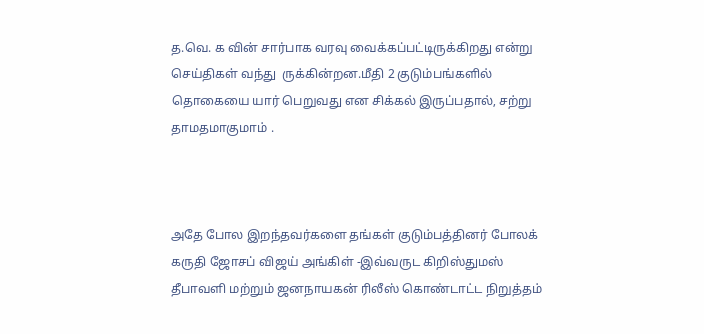த.வெ. க வின் சார்பாக வரவு வைக்கப்பட்டிருக்கிறது என்று செய்திகள் வந்து  ருக்கின்றன.மீதி 2 குடும்பங்களில் தொகையை யார் பெறுவது என சிக்கல் இருப்பதால், சற்று தாமதமாகுமாம் .



அதே போல இறந்தவர்களை தங்கள் குடும்பத்தினர் போலக் கருதி ஜோசப் விஜய் அங்கிள் -இவ்வருட கிறிஸ்துமஸ் தீபாவளி மற்றும் ஜனநாயகன் ரிலீஸ் கொண்டாட்ட நிறுத்தம்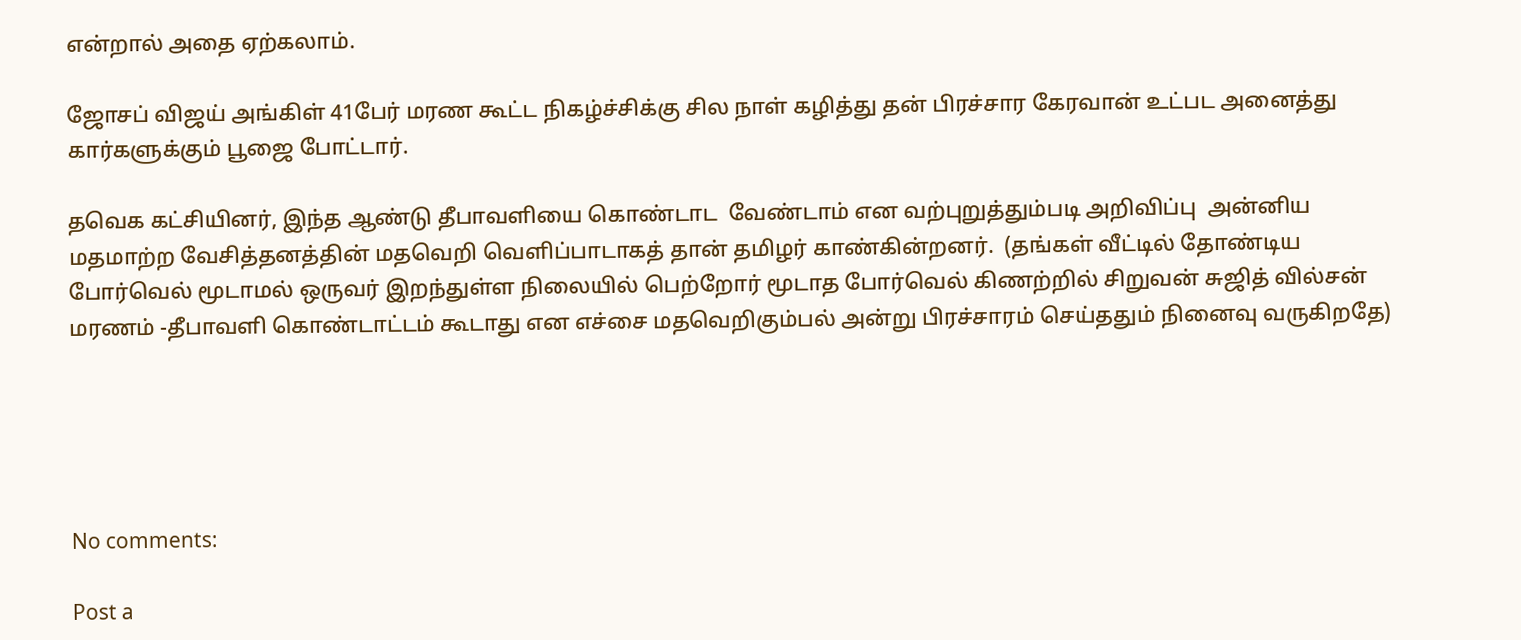என்றால் அதை ஏற்கலாம்.

ஜோசப் விஜய் அங்கிள் 41பேர் மரண கூட்ட நிகழ்ச்சிக்கு சில நாள் கழித்து தன் பிரச்சார கேரவான் உட்பட அனைத்து கார்களுக்கும் பூஜை போட்டார்.

தவெக கட்சியினர், இந்த ஆண்டு தீபாவளியை கொண்டாட  வேண்டாம் என வற்புறுத்தும்படி அறிவிப்பு  அன்னிய மதமாற்ற வேசித்தனத்தின் மதவெறி வெளிப்பாடாகத் தான் தமிழர் காண்கின்றனர்.  (தங்கள் வீட்டில் தோண்டிய போர்வெல் மூடாமல் ஒருவர் இறந்துள்ள நிலையில் பெற்றோர் மூடாத போர்வெல் கிணற்றில் சிறுவன் சுஜித் வில்சன் மரணம் -தீபாவளி கொண்டாட்டம் கூடாது என எச்சை மதவெறிகும்பல் அன்று பிரச்சாரம் செய்ததும் நினைவு வருகிறதே)





No comments:

Post a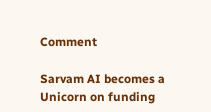Comment

Sarvam AI becomes a Unicorn on funding